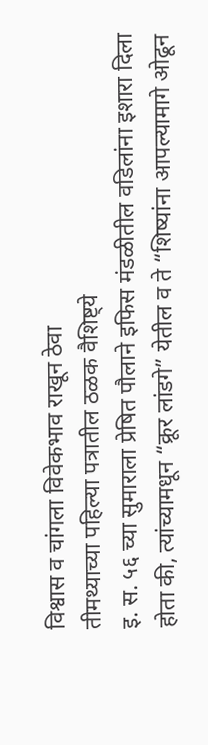विश्वास व चांगला विवेकभाव राखून ठेवा
तीमथ्याच्या पहिल्या पत्रातील ठळक वैशिष्ट्ये
इ. स. ५६ च्या सुमाराला प्रेषित पौलाने इफिस मंडळीतील वडिलांना इशारा दिला होता की, त्यांच्यामधून “क्रूर लांडगे” येतील व ते “शिष्यांना आपल्यामागे ओढून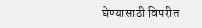घेण्यासाठी विपरीत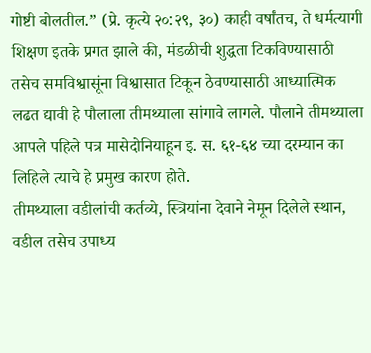गोष्टी बोलतील.” (प्रे. कृत्ये २०:२९, ३०) काही वर्षांतच, ते धर्मत्यागी शिक्षण इतके प्रगत झाले की, मंडळीची शुद्धता टिकविण्यासाठी तसेच समविश्वासूंना विश्वासात टिकून ठेवण्यासाठी आध्यात्मिक लढत द्यावी हे पौलाला तीमथ्याला सांगावे लागले. पौलाने तीमथ्याला आपले पहिले पत्र मासेदोनियाहून इ. स. ६१-६४ च्या दरम्यान का लिहिले त्याचे हे प्रमुख कारण होते.
तीमथ्याला वडीलांची कर्तव्ये, स्त्रियांना देवाने नेमून दिलेले स्थान, वडील तसेच उपाध्य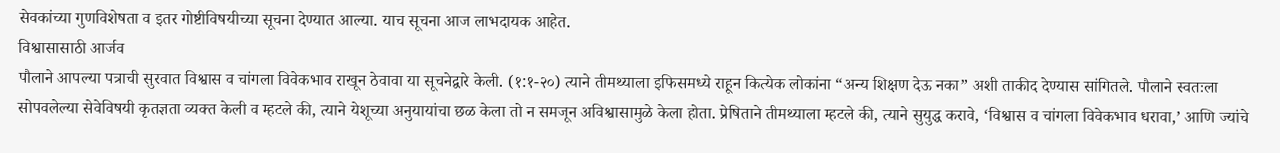सेवकांच्या गुणविशेषता व इतर गोष्टीविषयीच्या सूचना देण्यात आल्या. याच सूचना आज लाभदायक आहेत.
विश्वासासाठी आर्जव
पौलाने आपल्या पत्राची सुरवात विश्वास व चांगला विवेकभाव राखून ठेवावा या सूचनेद्वारे केली. (१:१-२०) त्याने तीमथ्याला इफिसमध्ये राहून कित्येक लोकांना “अन्य शिक्षण देऊ नका” अशी ताकीद देण्यास सांगितले. पौलाने स्वतःला सोपवलेल्या सेवेविषयी कृतज्ञता व्यक्त केली व म्हटले की, त्याने येशूच्या अनुयायांचा छळ केला तो न समजून अविश्वासामुळे केला होता. प्रेषिताने तीमथ्याला म्हटले की, त्याने सुयुद्ध करावे, ‘विश्वास व चांगला विवेकभाव धरावा,’ आणि ज्यांचे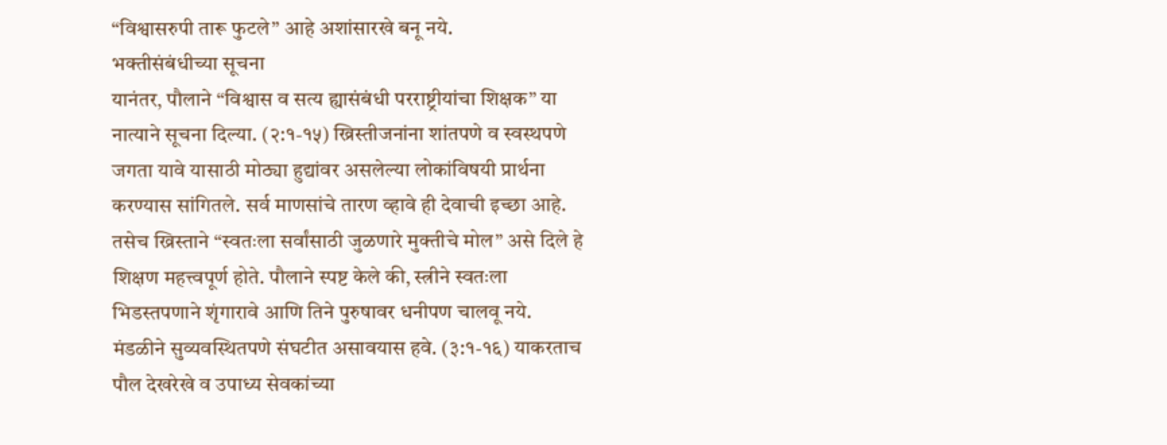“विश्वासरुपी तारू फुटले” आहे अशांसारखे बनू नये.
भक्तीसंबंधीच्या सूचना
यानंतर, पौलाने “विश्वास व सत्य ह्यासंबंधी परराष्ट्रीयांचा शिक्षक” या नात्याने सूचना दिल्या. (२:१-१५) ख्रिस्तीजनांना शांतपणे व स्वस्थपणे जगता यावे यासाठी मोठ्या हुद्यांवर असलेल्या लोकांविषयी प्रार्थना करण्यास सांगितले. सर्व माणसांचे तारण व्हावे ही देवाची इच्छा आहे. तसेच ख्रिस्ताने “स्वतःला सर्वांसाठी जुळणारे मुक्तीचे मोल” असे दिले हे शिक्षण महत्त्वपूर्ण होते. पौलाने स्पष्ट केले की, स्त्रीने स्वतःला भिडस्तपणाने शृंगारावे आणि तिने पुरुषावर धनीपण चालवू नये.
मंडळीने सुव्यवस्थितपणे संघटीत असावयास हवे. (३:१-१६) याकरताच पौल देखरेखे व उपाध्य सेवकांच्या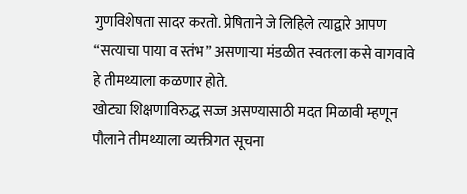गुणविशेषता सादर करतो. प्रेषिताने जे लिहिले त्याद्वारे आपण “सत्याचा पाया व स्तंभ” असणाऱ्या मंडळीत स्वतःला कसे वागवावे हे तीमथ्याला कळणार होते.
खोट्या शिक्षणाविरुद्ध सज्ज असण्यासाठी मदत मिळावी म्हणून पौलाने तीमथ्याला व्यक्तीगत सूचना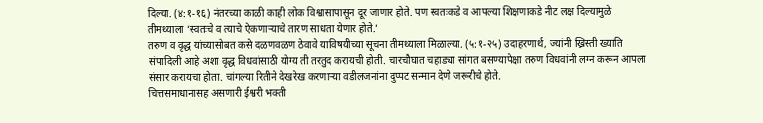दिल्या. (४:१-१६) नंतरच्या काळी काही लोक विश्वासापासून दूर जाणार होते. पण स्वतःकडे व आपल्या शिक्षणाकडे नीट लक्ष दिल्यामुळे तीमथ्याला ‘स्वतःचे व त्याचे ऐकणाऱ्याचे तारण साधता येणार होते.’
तरुण व वृद्ध यांच्यासोबत कसे दळणवळण ठेवावे याविषयीच्या सूचना तीमथ्याला मिळाल्या. (५:१-२५) उदाहरणार्थ, ज्यांनी ख्रिस्ती ख्याति संपादिली आहे अशा वृद्ध विधवांसाठी योग्य ती तरतुद करायची होती. चारचौघात चहाड्या सांगत बसण्यापेक्षा तरुण विधवांनी लग्न करून आपला संसार करायचा होता. चांगल्या रितीने देखरेख करणाऱ्या वडीलजनांना दुप्पट सन्मान देणे जरूरीचे होते.
चित्तसमाधानासह असणारी ईश्वरी भक्ती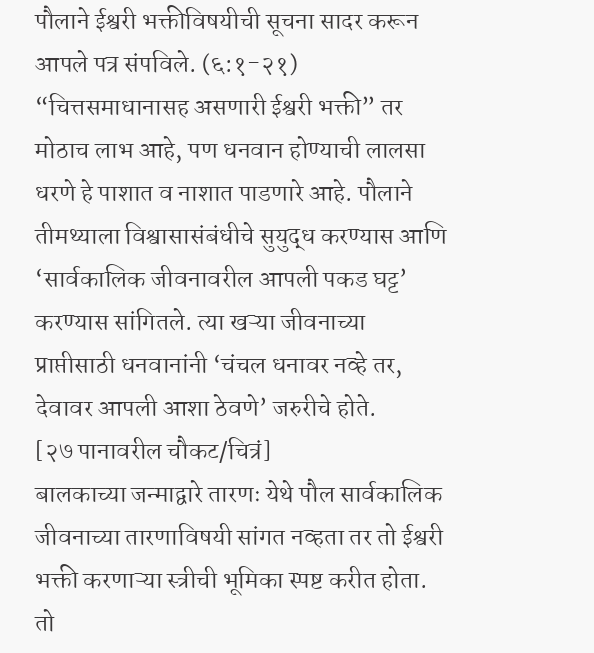पौलाने ईश्वरी भक्तीविषयीची सूचना सादर करून आपले पत्र संपविले. (६:१-२१) “चित्तसमाधानासह असणारी ईश्वरी भक्ती” तर मोठाच लाभ आहे, पण धनवान होण्याची लालसा धरणे हे पाशात व नाशात पाडणारे आहे. पौलाने तीमथ्याला विश्वासासंबंधीचे सुयुद्ध करण्यास आणि ‘सार्वकालिक जीवनावरील आपली पकड घट्ट’ करण्यास सांगितले. त्या खऱ्या जीवनाच्या प्राप्तीसाठी धनवानांनी ‘चंचल धनावर नव्हे तर, देवावर आपली आशा ठेवणे’ जरुरीचे होते.
[२७ पानावरील चौकट/चित्रं]
बालकाच्या जन्माद्वारे तारणः येथे पौल सार्वकालिक जीवनाच्या तारणाविषयी सांगत नव्हता तर तो ईश्वरी भक्ती करणाऱ्या स्त्रीची भूमिका स्पष्ट करीत होता. तो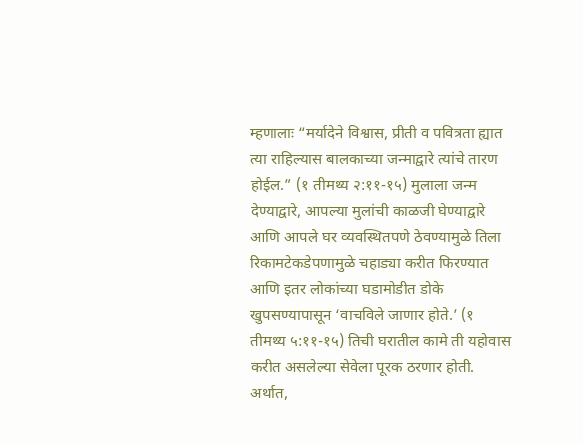म्हणालाः “मर्यादेने विश्वास, प्रीती व पवित्रता ह्यात त्या राहिल्यास बालकाच्या जन्माद्वारे त्यांचे तारण होईल.” (१ तीमथ्य २:११-१५) मुलाला जन्म देण्याद्वारे, आपल्या मुलांची काळजी घेण्याद्वारे आणि आपले घर व्यवस्थितपणे ठेवण्यामुळे तिला रिकामटेकडेपणामुळे चहाड्या करीत फिरण्यात आणि इतर लोकांच्या घडामोडीत डोके खुपसण्यापासून ‘वाचविले जाणार होते.’ (१ तीमथ्य ५:११-१५) तिची घरातील कामे ती यहोवास करीत असलेल्या सेवेला पूरक ठरणार होती. अर्थात,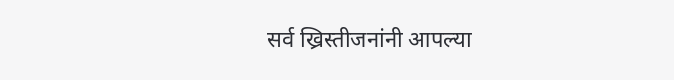सर्व ख्रिस्तीजनांनी आपल्या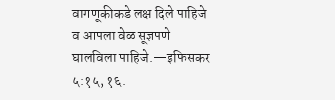वागणूकीकडे लक्ष दिले पाहिजे व आपला वेळ सूज्ञपणे घालविला पाहिजे.—इफिसकर ५:१५, १६.